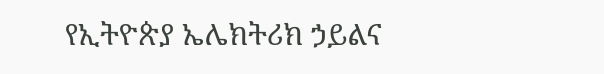የኢትዮጵያ ኤሌክትሪክ ኃይልና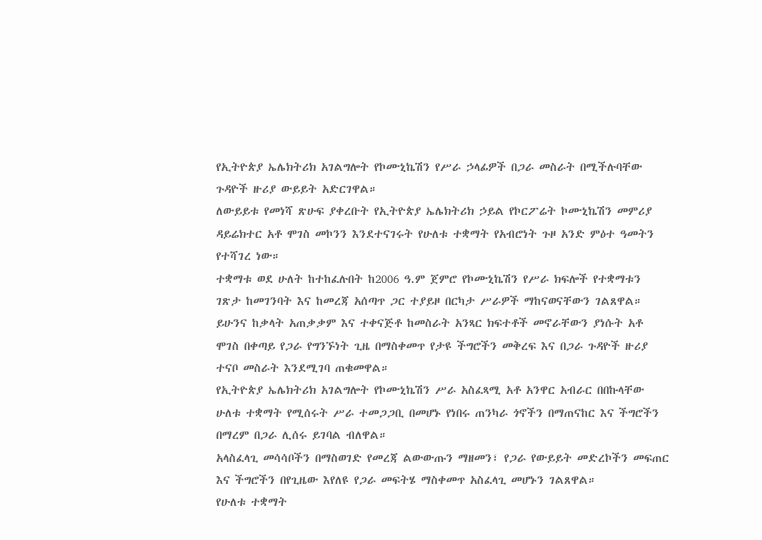የኢትዮጵያ ኤሌክትሪክ አገልግሎት የኮሙኒኬሽን የሥራ ኃላፊዎች በጋራ መስራት በሚችሉባቸው ጉዳዮች ዙሪያ ውይይት አድርገዋል።
ለውይይቱ የመነሻ ጽሁፍ ያቀረቡት የኢትዮጵያ ኤሌክትሪክ ኃይል የኮርፖሬት ኮሙኒኬሽን መምሪያ ዳይሬክተር አቶ ሞገስ መኮንን እንደተናገሩት የሁለቱ ተቋማት የአብሮነት ጉዞ አንድ ምዕተ ዓመትን የተሻገረ ነው።
ተቋማቱ ወደ ሁለት ከተከፈሉበት ከ2006 ዓ.ም ጀምሮ የኮሙኒኬሽን የሥራ ክፍሎች የተቋማቱን ገጽታ ከመገንባት እና ከመረጃ አሰጣጥ ጋር ተያይዞ በርካታ ሥራዎች ማከናወናቸውን ገልጸዋል።
ይሁንና ከቃላት አጠቃቃም እና ተቀናጅቶ ከመስራት አንጻር ክፍተቶች መኖራቸውን ያነሱት አቶ ሞገስ በቀጣይ የጋራ የግንኙነት ጊዜ በማስቀመጥ የታዩ ችግሮችን መቅረፍ እና በጋራ ጉዳዮች ዙሪያ ተናቦ መስራት እንደሚገባ ጠቁመዋል።
የኢትዮጵያ ኤሌክትሪክ አገልግሎት የኮሙኒኬሽን ሥራ አስፈጻሚ አቶ አንዋር አብራር በበኩላቸው ሁለቱ ተቋማት የሚሰሩት ሥራ ተመጋጋቢ በመሆኑ የነበሩ ጠንካራ ጎኖችን በማጠናከር እና ችግሮችን በማረም በጋራ ሊሰሩ ይገባል ብለዋል።
አላስፈላጊ መሳሳቦችን በማስወገድ የመረጃ ልውውጡን ማዘመን፣ የጋራ የውይይት መድረኮችን መፍጠር እና ችግሮችን በየጊዜው እየለዩ የጋራ መፍትሄ ማስቀመጥ አስፈላጊ መሆኑን ገልጸዋል።
የሁለቱ ተቋማት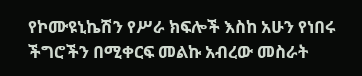የኮሙዩኒኬሽን የሥራ ክፍሎች እስከ አሁን የነበሩ ችግሮችን በሚቀርፍ መልኩ አብረው መስራት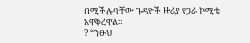በሚችሉባቸው ጉዳዮች ዙሪያ የጋራ ኮሚቴ አዋቅረዋል።
? “ንፁህ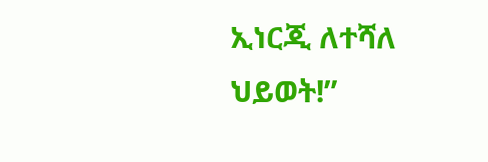ኢነርጂ ለተሻለ ህይወት!”